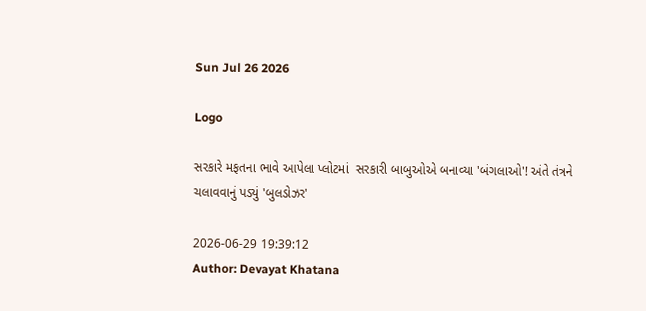Sun Jul 26 2026

Logo

સરકારે મફતના ભાવે આપેલા પ્લોટમાં  સરકારી બાબુઓએ બનાવ્યા 'બંગલાઓ'! અંતે તંત્રને ચલાવવાનું પડ્યું 'બુલડોઝર'

2026-06-29 19:39:12
Author: Devayat Khatana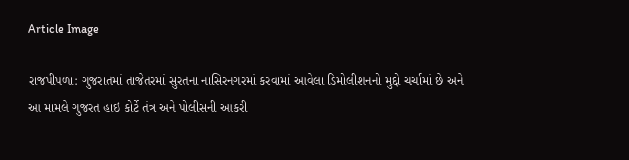Article Image

રાજપીપળા: ગુજરાતમાં તાજેતરમાં સુરતના નાસિરનગરમાં કરવામાં આવેલા ડિમોલીશનનો મુદ્દો ચર્ચામાં છે અને આ મામલે ગુજરત હાઇ કોર્ટે તંત્ર અને પોલીસની આકરી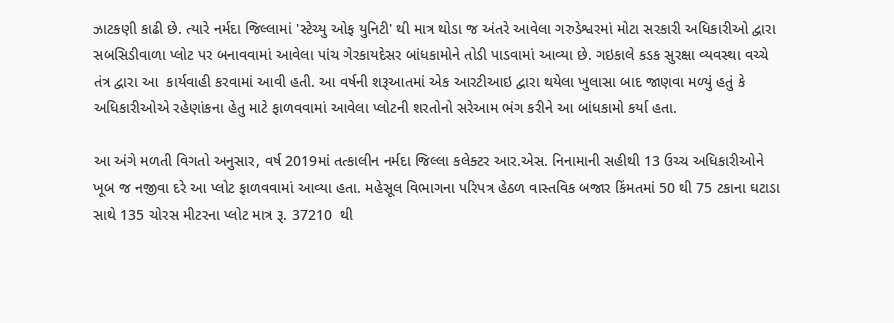ઝાટકણી કાઢી છે. ત્યારે નર્મદા જિલ્લામાં 'સ્ટેચ્યુ ઓફ યુનિટી' થી માત્ર થોડા જ અંતરે આવેલા ગરુડેશ્વરમાં મોટા સરકારી અધિકારીઓ દ્વારા સબસિડીવાળા પ્લોટ પર બનાવવામાં આવેલા પાંચ ગેરકાયદેસર બાંધકામોને તોડી પાડવામાં આવ્યા છે. ગઇકાલે કડક સુરક્ષા વ્યવસ્થા વચ્ચે તંત્ર દ્વારા આ  કાર્યવાહી કરવામાં આવી હતી. આ વર્ષની શરૂઆતમાં એક આરટીઆઇ દ્વારા થયેલા ખુલાસા બાદ જાણવા મળ્યું હતું કે અધિકારીઓએ રહેણાંકના હેતુ માટે ફાળવવામાં આવેલા પ્લોટની શરતોનો સરેઆમ ભંગ કરીને આ બાંધકામો કર્યા હતા.

આ અંગે મળતી વિગતો અનુસાર, વર્ષ 2019માં તત્કાલીન નર્મદા જિલ્લા કલેક્ટર આર.એસ. નિનામાની સહીથી 13 ઉચ્ચ અધિકારીઓને ખૂબ જ નજીવા દરે આ પ્લોટ ફાળવવામાં આવ્યા હતા. મહેસૂલ વિભાગના પરિપત્ર હેઠળ વાસ્તવિક બજાર કિંમતમાં 50 થી 75 ટકાના ઘટાડા સાથે 135 ચોરસ મીટરના પ્લોટ માત્ર રૂ. 37210  થી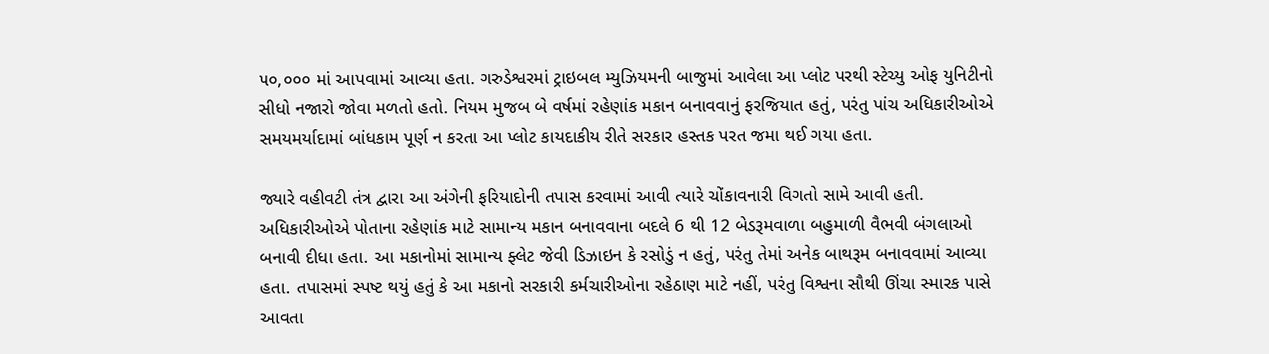૫૦,૦૦૦ માં આપવામાં આવ્યા હતા. ગરુડેશ્વરમાં ટ્રાઇબલ મ્યુઝિયમની બાજુમાં આવેલા આ પ્લોટ પરથી સ્ટેચ્યુ ઓફ યુનિટીનો સીધો નજારો જોવા મળતો હતો. નિયમ મુજબ બે વર્ષમાં રહેણાંક મકાન બનાવવાનું ફરજિયાત હતું, પરંતુ પાંચ અધિકારીઓએ સમયમર્યાદામાં બાંધકામ પૂર્ણ ન કરતા આ પ્લોટ કાયદાકીય રીતે સરકાર હસ્તક પરત જમા થઈ ગયા હતા.

જ્યારે વહીવટી તંત્ર દ્વારા આ અંગેની ફરિયાદોની તપાસ કરવામાં આવી ત્યારે ચોંકાવનારી વિગતો સામે આવી હતી. અધિકારીઓએ પોતાના રહેણાંક માટે સામાન્ય મકાન બનાવવાના બદલે 6 થી 12 બેડરૂમવાળા બહુમાળી વૈભવી બંગલાઓ બનાવી દીધા હતા. આ મકાનોમાં સામાન્ય ફ્લેટ જેવી ડિઝાઇન કે રસોડું ન હતું, પરંતુ તેમાં અનેક બાથરૂમ બનાવવામાં આવ્યા હતા. તપાસમાં સ્પષ્ટ થયું હતું કે આ મકાનો સરકારી કર્મચારીઓના રહેઠાણ માટે નહીં, પરંતુ વિશ્વના સૌથી ઊંચા સ્મારક પાસે આવતા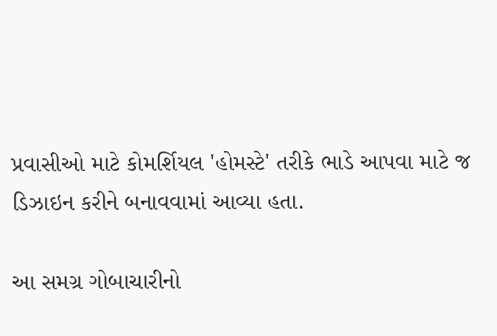પ્રવાસીઓ માટે કોમર્શિયલ 'હોમસ્ટે' તરીકે ભાડે આપવા માટે જ ડિઝાઇન કરીને બનાવવામાં આવ્યા હતા.

આ સમગ્ર ગોબાચારીનો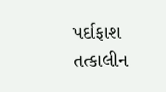પર્દાફાશ તત્કાલીન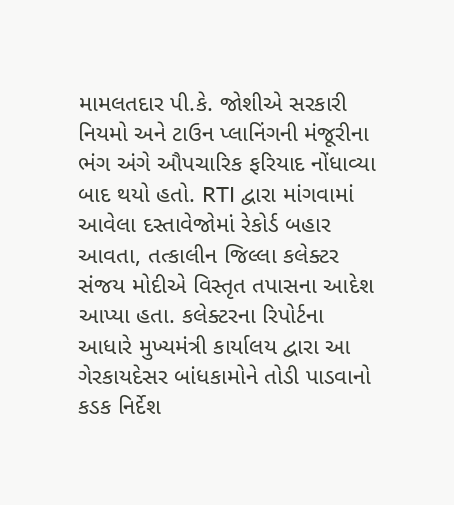મામલતદાર પી.કે. જોશીએ સરકારી નિયમો અને ટાઉન પ્લાનિંગની મંજૂરીના ભંગ અંગે ઔપચારિક ફરિયાદ નોંધાવ્યા બાદ થયો હતો. RTI દ્વારા માંગવામાં આવેલા દસ્તાવેજોમાં રેકોર્ડ બહાર આવતા, તત્કાલીન જિલ્લા કલેક્ટર સંજય મોદીએ વિસ્તૃત તપાસના આદેશ આપ્યા હતા. કલેક્ટરના રિપોર્ટના આધારે મુખ્યમંત્રી કાર્યાલય દ્વારા આ ગેરકાયદેસર બાંધકામોને તોડી પાડવાનો કડક નિર્દેશ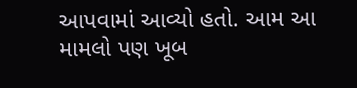આપવામાં આવ્યો હતો. આમ આ મામલો પણ ખૂબ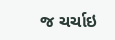જ ચર્ચાઇ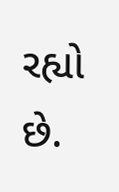રહ્યો છે.